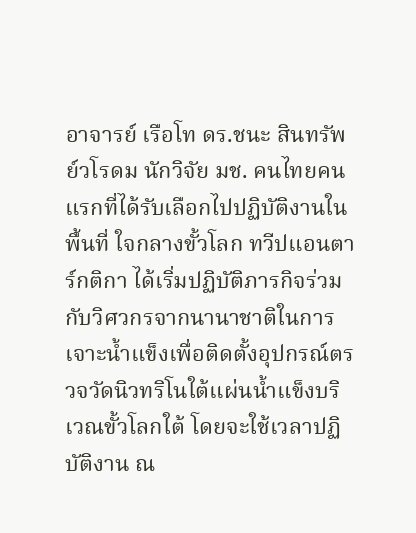อาจารย์ เรือโท ดร.ชนะ สินทรัพย์วโรดม นักวิจัย มช. คนไทยคนแรกที่ได้รับเลือกไปปฏิบัติงานในพื้นที่ ใจกลางขั้วโลก ทวีปแอนตาร์กติกา ได้เริ่มปฏิบัติภารกิจร่วมกับวิศวกรจากนานาชาติในการเจาะน้ำแข็งเพื่อติดตั้งอุปกรณ์ตรวจวัดนิวทริโนใต้แผ่นน้ำแข็งบริเวณขั้วโลกใต้ โดยจะใช้เวลาปฏิบัติงาน ณ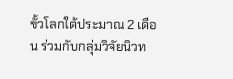ขั้วโลกใต้ประมาณ 2 เดือน ร่วมกับกลุ่มวิจัยนิวท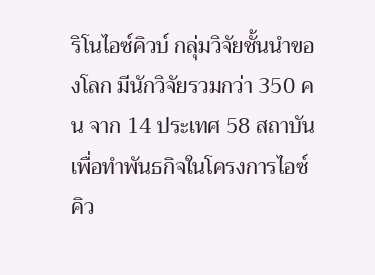ริโนไอซ์คิวบ์ กลุ่มวิจัยชั้นนำของโลก มีนักวิจัยรวมกว่า 350 คน จาก 14 ประเทศ 58 สถาบัน เพื่อทำพันธกิจในโครงการไอซ์คิว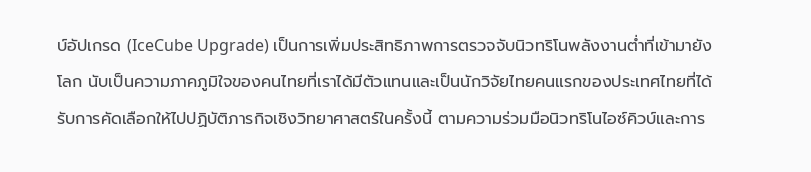บ์อัปเกรด (IceCube Upgrade) เป็นการเพิ่มประสิทธิภาพการตรวจจับนิวทริโนพลังงานต่ำที่เข้ามายังโลก นับเป็นความภาคภูมิใจของคนไทยที่เราได้มีตัวแทนและเป็นนักวิจัยไทยคนแรกของประเทศไทยที่ได้รับการคัดเลือกให้ไปปฏิบัติภารกิจเชิงวิทยาศาสตร์ในครั้งนี้ ตามความร่วมมือนิวทริโนไอซ์คิวบ์และการ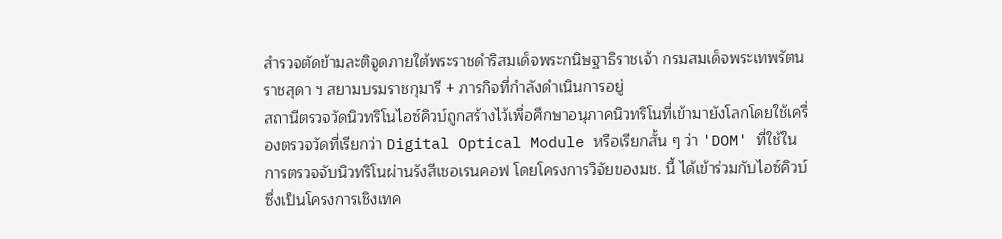สำรวจตัดข้ามละติจูดภายใต้พระราชดำริสมเด็จพระกนิษฐาธิราชเจ้า กรมสมเด็จพระเทพรัตนราชสุดา ฯ สยามบรมราชกุมารี + ภารกิจที่กำลังดำเนินการอยู่
สถานีตรวจวัดนิวทริโนไอซ์คิวบ์ถูกสร้างไว้เพื่อศึกษาอนุภาคนิวทริโนที่เข้ามายังโลกโดยใช้เครื่องตรวจวัดที่เรียกว่า Digital Optical Module หรือเรียกสั้น ๆ ว่า 'DOM' ที่ใช้ในการตรวจจับนิวทริโนผ่านรังสีเชอเรนคอฟ โดยโครงการวิจัยของมช. นี้ ได้เข้าร่วมกับไอซ์คิวบ์ ซึ่งเป็นโครงการเชิงเทค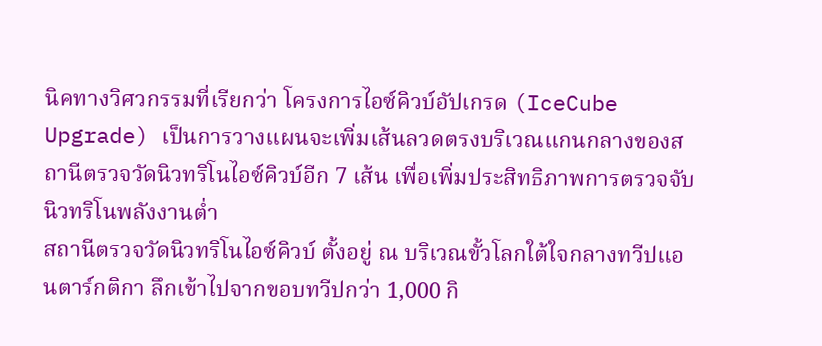นิคทางวิศวกรรมที่เรียกว่า โครงการไอซ์คิวบ์อัปเกรด (IceCube Upgrade) เป็นการวางแผนจะเพิ่มเส้นลวดตรงบริเวณแกนกลางของสถานีตรวจวัดนิวทริโนไอซ์คิวบ์อีก 7 เส้น เพื่อเพิ่มประสิทธิภาพการตรวจจับนิวทริโนพลังงานต่ำ
สถานีตรวจวัดนิวทริโนไอซ์คิวบ์ ตั้งอยู่ ณ บริเวณขั้วโลกใต้ใจกลางทวีปแอนตาร์กติกา ลึกเข้าไปจากขอบทวีปกว่า 1,000 กิ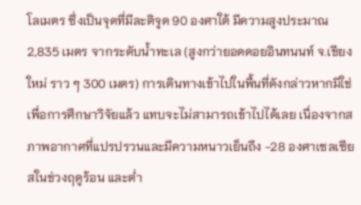โลเมตร ซึ่งเป็นจุดที่มีละติจูด 90 องศาใต้ มีความสูงประมาณ 2,835 เมตร จากระดับน้ำทะเล (สูงกว่ายอดดอยอินทนนท์ จ.เชียงใหม่ ราว ๆ 300 เมตร) การเดินทางเข้าไปในพื้นที่ดังกล่าวหากมิใช่เพื่อการศึกษาวิจัยแล้ว แทบจะไม่สามารถเข้าไปได้เลย เนื่องจากสภาพอากาศที่แปรปรวนและมีความหนาวเย็นถึง -28 องศาเซลเซียสในช่วงฤดูร้อน และต่ำ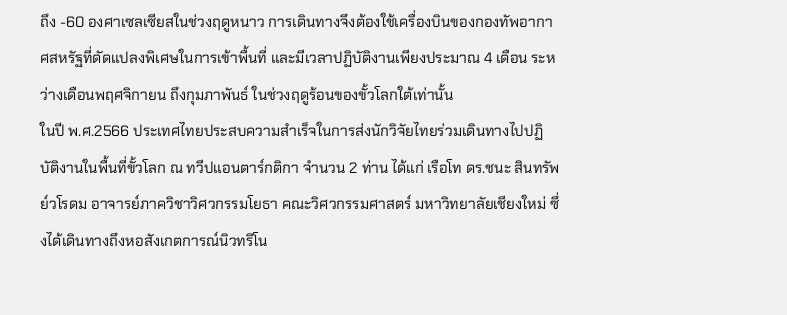ถึง -60 องศาเซลเซียสในช่วงฤดูหนาว การเดินทางจึงต้องใช้เครื่องบินของกองทัพอากาศสหรัฐที่ดัดแปลงพิเศษในการเข้าพื้นที่ และมีเวลาปฏิบัติงานเพียงประมาณ 4 เดือน ระหว่างเดือนพฤศจิกายน ถึงกุมภาพันธ์ ในช่วงฤดูร้อนของขั้วโลกใต้เท่านั้น
ในปี พ.ศ.2566 ประเทศไทยประสบความสำเร็จในการส่งนักวิจัยไทยร่วมเดินทางไปปฏิบัติงานในพื้นที่ขั้วโลก ณ ทวีปแอนตาร์กติกา จำนวน 2 ท่าน ได้แก่ เรือโท ดร.ชนะ สินทรัพย์วโรดม อาจารย์ภาควิชาวิศวกรรมโยธา คณะวิศวกรรมศาสตร์ มหาวิทยาลัยเชียงใหม่ ซึ่งได้เดินทางถึงหอสังเกตการณ์นิวทริโน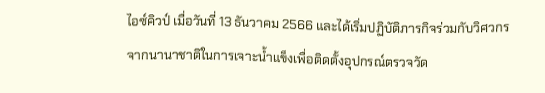ไอซ์คิวป์ เมื่อวันที่ 13 ธันวาคม 2566 และได้เริ่มปฏิบัติภารกิจร่วมกับวิศวกรจากนานาชาติในการเจาะน้ำแข็งเพื่อติดตั้งอุปกรณ์ตรวจวัด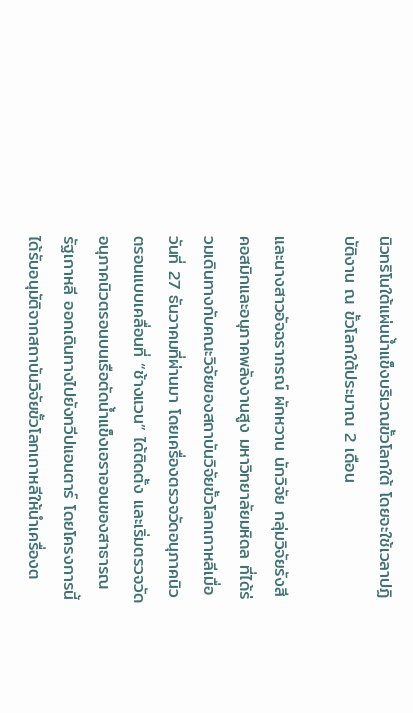นิวทริโนใต้แผ่นน้ำแข็งบริเวณขั้วโลกใต้ โดยจะใช้เวลาปฏิบัติงาน ณ ขั้วโลกใต้ประมาณ 2 เดือน

และนางสาวอัจฉราภรณ์ ผักหวาน นักวิจัย กลุ่มวิจัยรังสีคอสมิกและอนุภาคพลังงานสูง มหาวิทยาลัยมหิดล ที่ได้ร่วมเดินทางกับคณะวิจัยของสถาบันวิจัยขั้วโลกเกาหลีเมื่อวันที่ 27 ธันวาคมที่ผ่านมา โดยเครื่องตรวจวัดอนุภาคนิวตรอนแบบเคลื่อนที่ “ช้างแวน” ได้ติดตั้ง และเริ่มตรวจวัดอนุภาคนิวตรอนบนเรือตัดน้ำแข็งเอราออนของสาธารณรัฐเกาหลี ออกเดินทางไปยังทวีปแอนตาร์ โดยโครงการนี้ได้รับอนุมัติจากสถาบันวิจัยขั้วโลกเกาหลีให้นำเครื่องต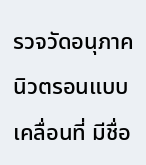รวจวัดอนุภาคนิวตรอนแบบเคลื่อนที่ มีชื่อ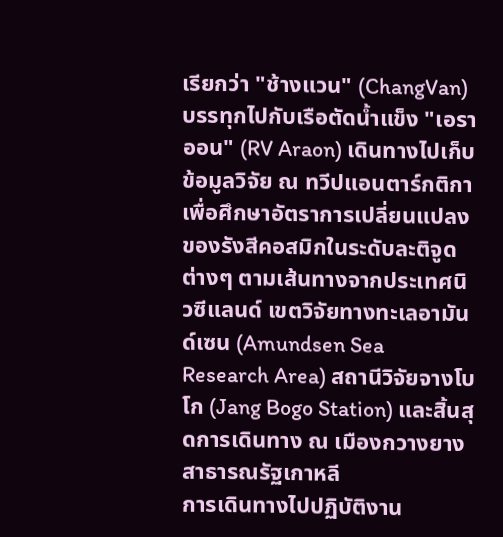เรียกว่า "ช้างแวน" (ChangVan) บรรทุกไปกับเรือตัดน้ำแข็ง "เอราออน" (RV Araon) เดินทางไปเก็บข้อมูลวิจัย ณ ทวีปแอนตาร์กติกา เพื่อศึกษาอัตราการเปลี่ยนแปลงของรังสีคอสมิกในระดับละติจูดต่างๆ ตามเส้นทางจากประเทศนิวซีแลนด์ เขตวิจัยทางทะเลอามันด์เซน (Amundsen Sea Research Area) สถานีวิจัยจางโบโก (Jang Bogo Station) และสิ้นสุดการเดินทาง ณ เมืองกวางยาง สาธารณรัฐเกาหลี
การเดินทางไปปฏิบัติงาน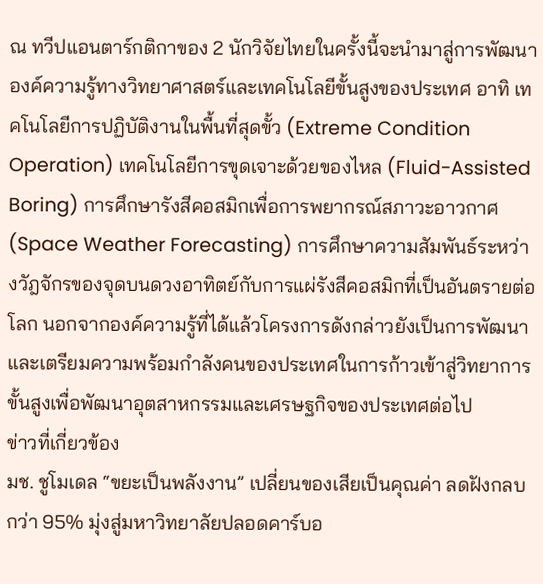ณ ทวีปแอนตาร์กติกาของ 2 นักวิจัยไทยในครั้งนี้จะนำมาสู่การพัฒนาองค์ความรู้ทางวิทยาศาสตร์และเทคโนโลยีขั้นสูงของประเทศ อาทิ เทคโนโลยีการปฏิบัติงานในพื้นที่สุดขั้ว (Extreme Condition Operation) เทคโนโลยีการขุดเจาะด้วยของไหล (Fluid-Assisted Boring) การศึกษารังสีคอสมิกเพื่อการพยากรณ์สภาวะอาวกาศ (Space Weather Forecasting) การศึกษาความสัมพันธ์ระหว่างวัฎจักรของจุดบนดวงอาทิตย์กับการแผ่รังสีคอสมิกที่เป็นอันตรายต่อโลก นอกจากองค์ความรู้ที่ได้แล้วโครงการดังกล่าวยังเป็นการพัฒนาและเตรียมความพร้อมกำลังคนของประเทศในการก้าวเข้าสู่วิทยาการขั้นสูงเพื่อพัฒนาอุตสาหกรรมและเศรษฐกิจของประเทศต่อไป
ข่าวที่เกี่ยวข้อง
มช. ชูโมเดล “ขยะเป็นพลังงาน” เปลี่ยนของเสียเป็นคุณค่า ลดฝังกลบกว่า 95% มุ่งสู่มหาวิทยาลัยปลอดคาร์บอ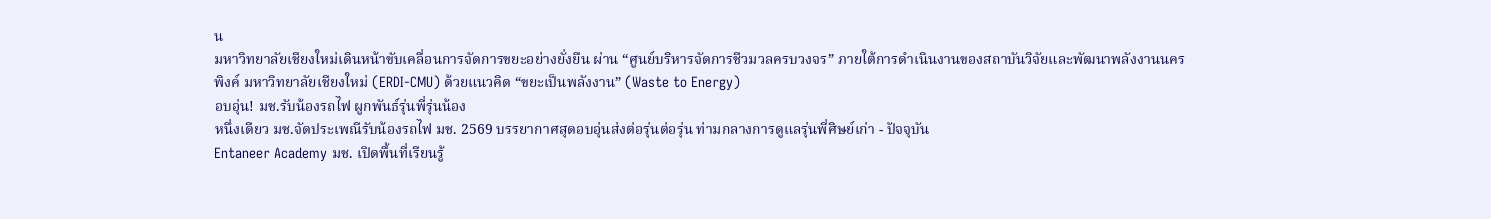น
มหาวิทยาลัยเชียงใหม่เดินหน้าขับเคลื่อนการจัดการขยะอย่างยั่งยืน ผ่าน “ศูนย์บริหารจัดการชีวมวลครบวงจร” ภายใต้การดำเนินงานของสถาบันวิจัยและพัฒนาพลังงานนครพิงค์ มหาวิทยาลัยเชียงใหม่ (ERDI-CMU) ด้วยแนวคิด “ขยะเป็นพลังงาน” (Waste to Energy)
อบอุ่น! มช.รับน้องรถไฟ ผูกพันธ์รุ่นพี่รุ่นน้อง
หนึ่งเดียว มช.จัดประเพณีรับน้องรถไฟ มช. 2569 บรรยากาศสุดอบอุ่นส่งต่อรุ่นต่อรุ่น ท่ามกลางการดูแลรุ่นพี่ศิษย์เก่า - ปัจจุบัน
Entaneer Academy มช. เปิดพื้นที่เรียนรู้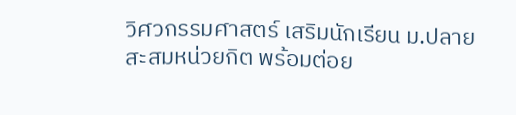วิศวกรรมศาสตร์ เสริมนักเรียน ม.ปลาย สะสมหน่วยกิต พร้อมต่อย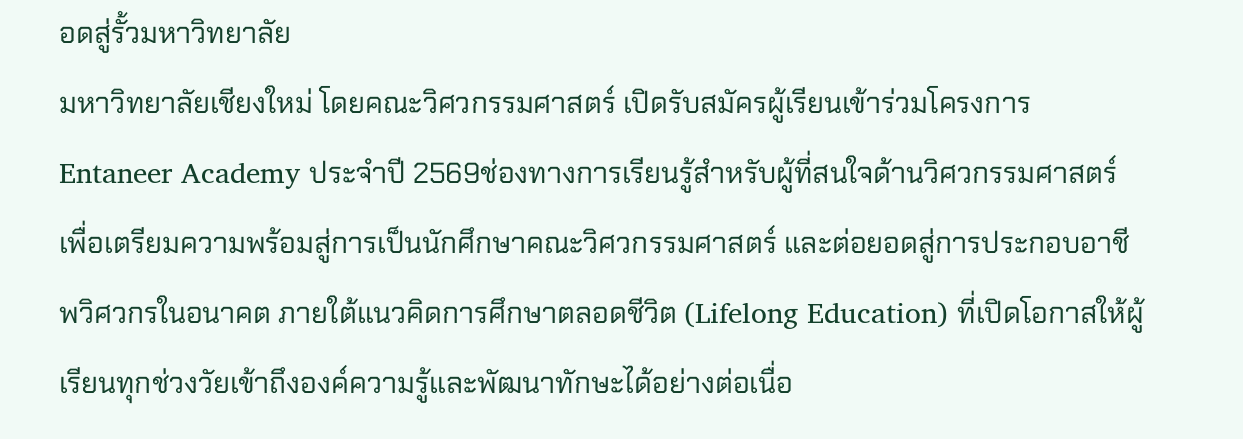อดสู่รั้วมหาวิทยาลัย
มหาวิทยาลัยเชียงใหม่ โดยคณะวิศวกรรมศาสตร์ เปิดรับสมัครผู้เรียนเข้าร่วมโครงการ Entaneer Academy ประจำปี 2569ช่องทางการเรียนรู้สำหรับผู้ที่สนใจด้านวิศวกรรมศาสตร์ เพื่อเตรียมความพร้อมสู่การเป็นนักศึกษาคณะวิศวกรรมศาสตร์ และต่อยอดสู่การประกอบอาชีพวิศวกรในอนาคต ภายใต้แนวคิดการศึกษาตลอดชีวิต (Lifelong Education) ที่เปิดโอกาสให้ผู้เรียนทุกช่วงวัยเข้าถึงองค์ความรู้และพัฒนาทักษะได้อย่างต่อเนื่อ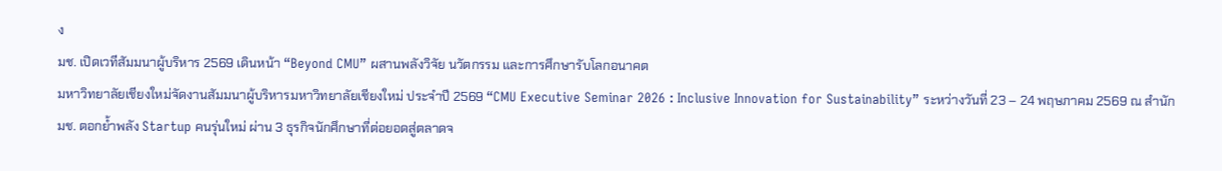ง
มช. เปิดเวทีสัมมนาผู้บริหาร 2569 เดินหน้า “Beyond CMU” ผสานพลังวิจัย นวัตกรรม และการศึกษารับโลกอนาคต
มหาวิทยาลัยเชียงใหม่จัดงานสัมมนาผู้บริหารมหาวิทยาลัยเชียงใหม่ ประจำปี 2569 “CMU Executive Seminar 2026 : Inclusive Innovation for Sustainability” ระหว่างวันที่ 23 – 24 พฤษภาคม 2569 ณ สำนัก
มช. ตอกย้ำพลัง Startup คนรุ่นใหม่ ผ่าน 3 ธุรกิจนักศึกษาที่ต่อยอดสู่ตลาดจ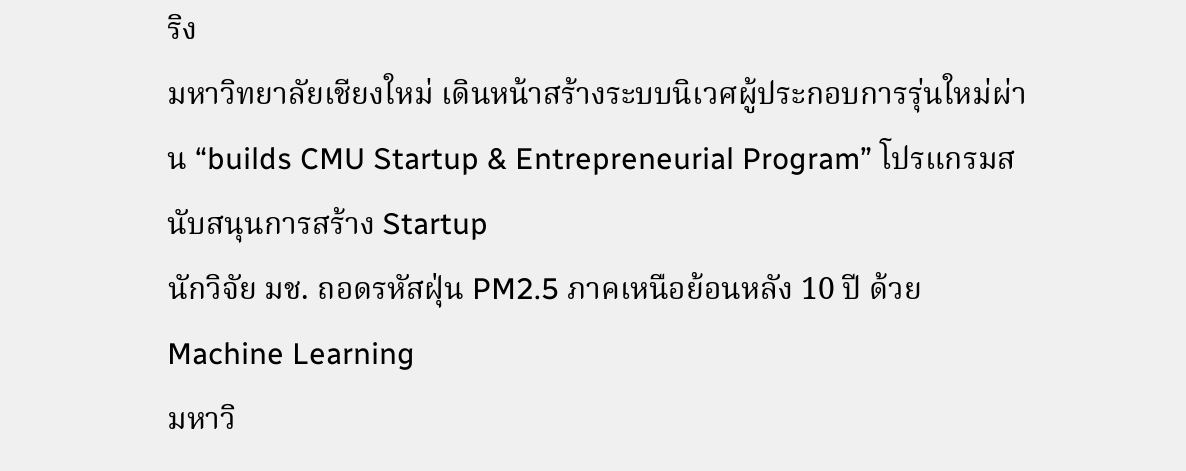ริง
มหาวิทยาลัยเชียงใหม่ เดินหน้าสร้างระบบนิเวศผู้ประกอบการรุ่นใหม่ผ่าน “builds CMU Startup & Entrepreneurial Program” โปรแกรมสนับสนุนการสร้าง Startup
นักวิจัย มช. ถอดรหัสฝุ่น PM2.5 ภาคเหนือย้อนหลัง 10 ปี ด้วย Machine Learning
มหาวิ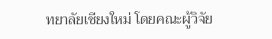ทยาลัยเชียงใหม่ โดยคณะผู้วิจัย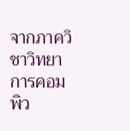จากภาควิชาวิทยาการคอมพิว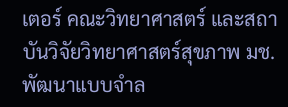เตอร์ คณะวิทยาศาสตร์ และสถาบันวิจัยวิทยาศาสตร์สุขภาพ มช. พัฒนาแบบจำล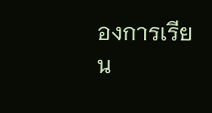องการเรียน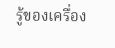รู้ของเครื่อง